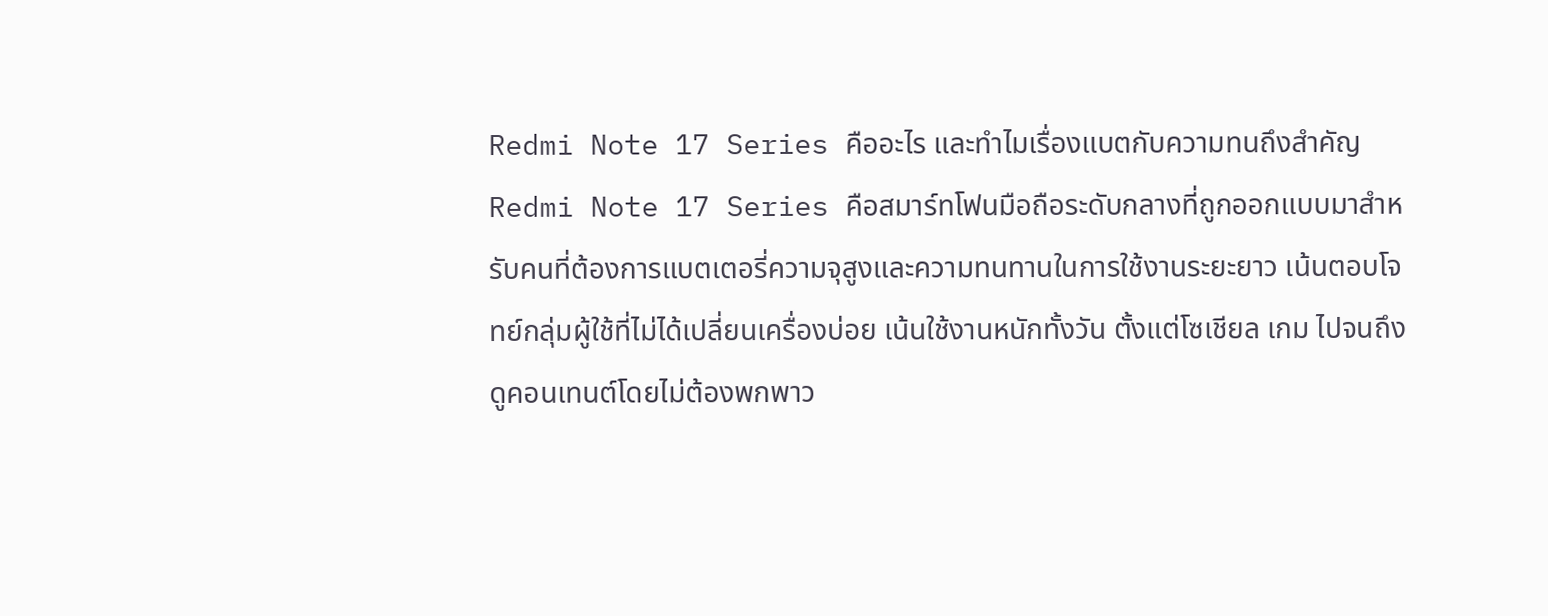Redmi Note 17 Series คืออะไร และทำไมเรื่องแบตกับความทนถึงสำคัญ
Redmi Note 17 Series คือสมาร์ทโฟนมือถือระดับกลางที่ถูกออกแบบมาสำหรับคนที่ต้องการแบตเตอรี่ความจุสูงและความทนทานในการใช้งานระยะยาว เน้นตอบโจทย์กลุ่มผู้ใช้ที่ไม่ได้เปลี่ยนเครื่องบ่อย เน้นใช้งานหนักทั้งวัน ตั้งแต่โซเชียล เกม ไปจนถึงดูคอนเทนต์โดยไม่ต้องพกพาว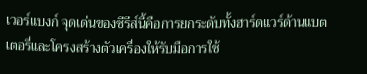เวอร์แบงก์ จุดเด่นของซีรีส์นี้คือการยกระดับทั้งฮาร์ดแวร์ด้านแบตเตอรี่และโครงสร้างตัวเครื่องให้รับมือการใช้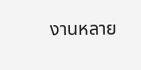งานหลาย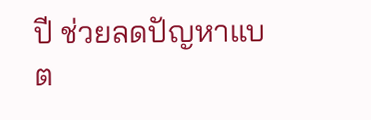ปี ช่วยลดปัญหาแบต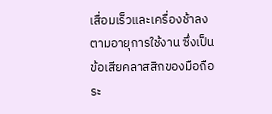เสื่อมเร็วและเครื่องช้าลงตามอายุการใช้งาน ซึ่งเป็นข้อเสียคลาสสิกของมือถือระ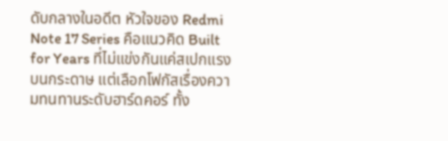ดับกลางในอดีต หัวใจของ Redmi Note 17 Series คือแนวคิด Built for Years ที่ไม่แข่งกันแค่สเปกแรงบนกระดาษ แต่เลือกโฟกัสเรื่องความทนทานระดับฮาร์ดคอร์ ทั้ง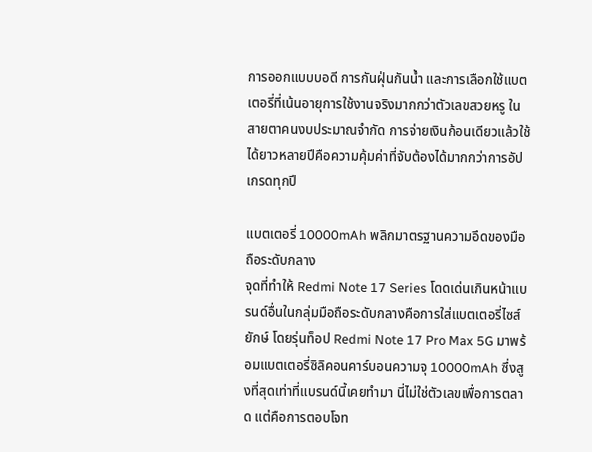การออกแบบบอดี การกันฝุ่นกันน้ำ และการเลือกใช้แบตเตอรี่ที่เน้นอายุการใช้งานจริงมากกว่าตัวเลขสวยหรู ในสายตาคนงบประมาณจำกัด การจ่ายเงินก้อนเดียวแล้วใช้ได้ยาวหลายปีคือความคุ้มค่าที่จับต้องได้มากกว่าการอัปเกรดทุกปี

แบตเตอรี่ 10000mAh พลิกมาตรฐานความอึดของมือถือระดับกลาง
จุดที่ทำให้ Redmi Note 17 Series โดดเด่นเกินหน้าแบรนด์อื่นในกลุ่มมือถือระดับกลางคือการใส่แบตเตอรี่ไซส์ยักษ์ โดยรุ่นท็อป Redmi Note 17 Pro Max 5G มาพร้อมแบตเตอรี่ซิลิคอนคาร์บอนความจุ 10000mAh ซึ่งสูงที่สุดเท่าที่แบรนด์นี้เคยทำมา นี่ไม่ใช่ตัวเลขเพื่อการตลาด แต่คือการตอบโจท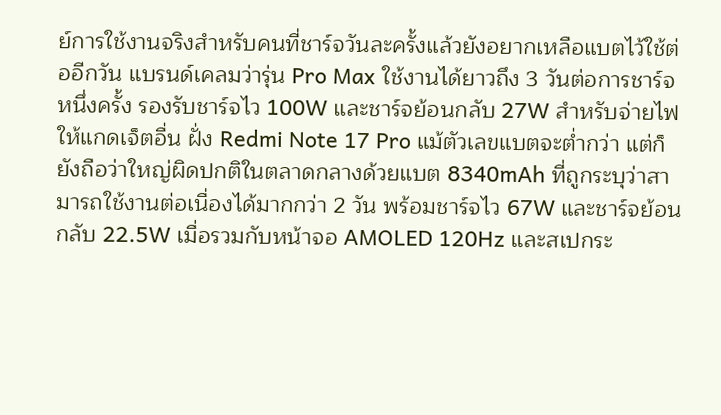ย์การใช้งานจริงสำหรับคนที่ชาร์จวันละครั้งแล้วยังอยากเหลือแบตไว้ใช้ต่ออีกวัน แบรนด์เคลมว่ารุ่น Pro Max ใช้งานได้ยาวถึง 3 วันต่อการชาร์จหนึ่งครั้ง รองรับชาร์จไว 100W และชาร์จย้อนกลับ 27W สำหรับจ่ายไฟให้แกดเจ็ตอื่น ฝั่ง Redmi Note 17 Pro แม้ตัวเลขแบตจะต่ำกว่า แต่ก็ยังถือว่าใหญ่ผิดปกติในตลาดกลางด้วยแบต 8340mAh ที่ถูกระบุว่าสามารถใช้งานต่อเนื่องได้มากกว่า 2 วัน พร้อมชาร์จไว 67W และชาร์จย้อนกลับ 22.5W เมื่อรวมกับหน้าจอ AMOLED 120Hz และสเปกระ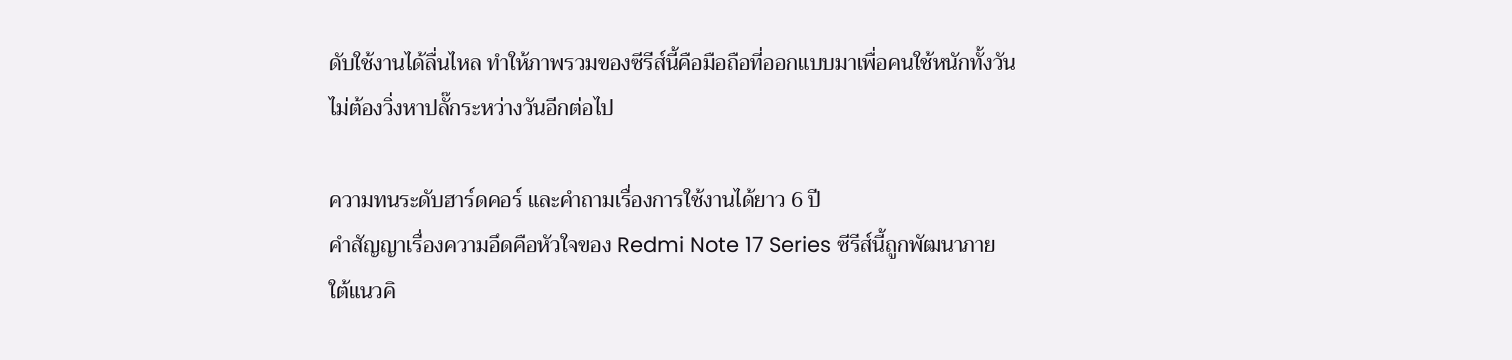ดับใช้งานได้ลื่นไหล ทำให้ภาพรวมของซีรีส์นี้คือมือถือที่ออกแบบมาเพื่อคนใช้หนักทั้งวัน ไม่ต้องวิ่งหาปลั๊กระหว่างวันอีกต่อไป

ความทนระดับฮาร์ดคอร์ และคำถามเรื่องการใช้งานได้ยาว 6 ปี
คำสัญญาเรื่องความอึดคือหัวใจของ Redmi Note 17 Series ซีรีส์นี้ถูกพัฒนาภายใต้แนวคิ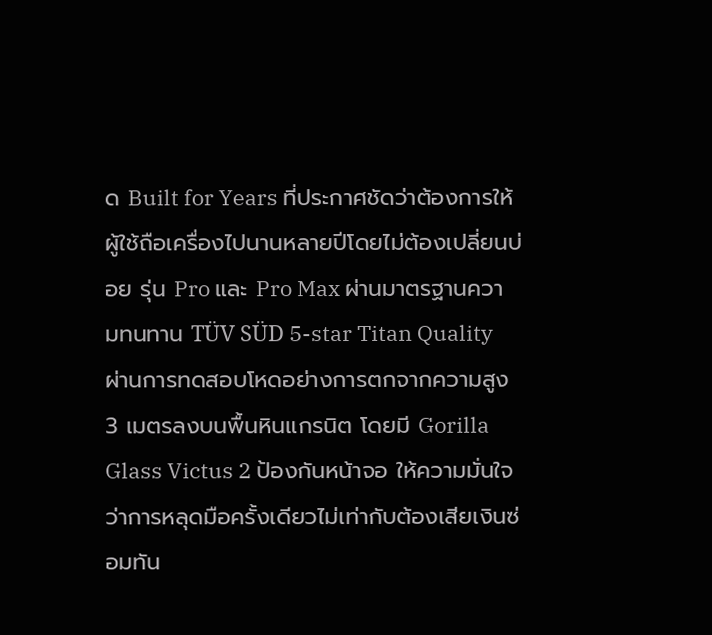ด Built for Years ที่ประกาศชัดว่าต้องการให้ผู้ใช้ถือเครื่องไปนานหลายปีโดยไม่ต้องเปลี่ยนบ่อย รุ่น Pro และ Pro Max ผ่านมาตรฐานความทนทาน TÜV SÜD 5-star Titan Quality ผ่านการทดสอบโหดอย่างการตกจากความสูง 3 เมตรลงบนพื้นหินแกรนิต โดยมี Gorilla Glass Victus 2 ป้องกันหน้าจอ ให้ความมั่นใจว่าการหลุดมือครั้งเดียวไม่เท่ากับต้องเสียเงินซ่อมทัน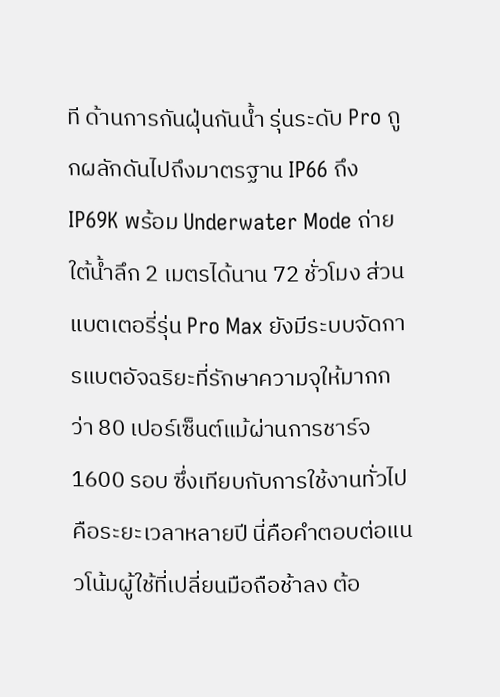ที ด้านการกันฝุ่นกันน้ำ รุ่นระดับ Pro ถูกผลักดันไปถึงมาตรฐาน IP66 ถึง IP69K พร้อม Underwater Mode ถ่ายใต้น้ำลึก 2 เมตรได้นาน 72 ชั่วโมง ส่วนแบตเตอรี่รุ่น Pro Max ยังมีระบบจัดการแบตอัจฉริยะที่รักษาความจุให้มากกว่า 80 เปอร์เซ็นต์แม้ผ่านการชาร์จ 1600 รอบ ซึ่งเทียบกับการใช้งานทั่วไปคือระยะเวลาหลายปี นี่คือคำตอบต่อแนวโน้มผู้ใช้ที่เปลี่ยนมือถือช้าลง ต้อ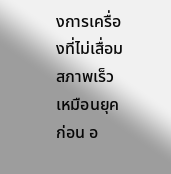งการเครื่องที่ไม่เสื่อมสภาพเร็วเหมือนยุคก่อน อ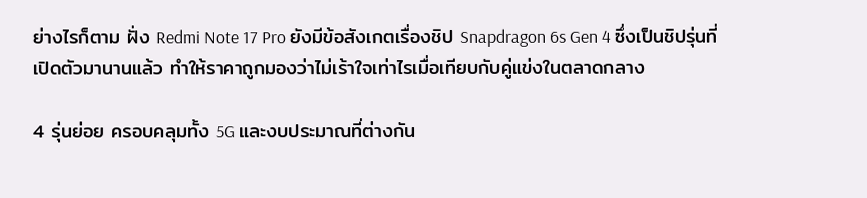ย่างไรก็ตาม ฝั่ง Redmi Note 17 Pro ยังมีข้อสังเกตเรื่องชิป Snapdragon 6s Gen 4 ซึ่งเป็นชิปรุ่นที่เปิดตัวมานานแล้ว ทำให้ราคาถูกมองว่าไม่เร้าใจเท่าไรเมื่อเทียบกับคู่แข่งในตลาดกลาง

4 รุ่นย่อย ครอบคลุมทั้ง 5G และงบประมาณที่ต่างกัน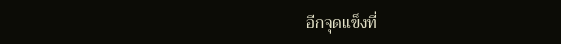อีกจุดแข็งที่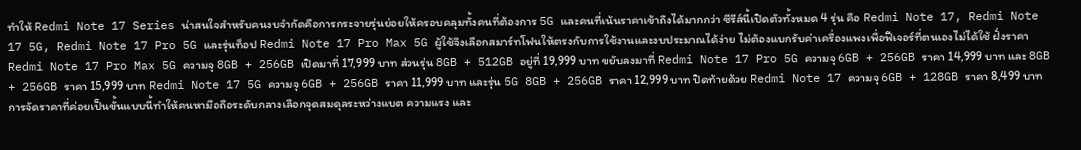ทำให้ Redmi Note 17 Series น่าสนใจสำหรับคนงบจำกัดคือการกระจายรุ่นย่อยให้ครอบคลุมทั้งคนที่ต้องการ 5G และคนที่เน้นราคาเข้าถึงได้มากกว่า ซีรีส์นี้เปิดตัวทั้งหมด 4 รุ่น คือ Redmi Note 17, Redmi Note 17 5G, Redmi Note 17 Pro 5G และรุ่นท็อป Redmi Note 17 Pro Max 5G ผู้ใช้จึงเลือกสมาร์ทโฟนให้ตรงกับการใช้งานและงบประมาณได้ง่าย ไม่ต้องแบกรับค่าเครื่องแพงเพื่อฟีเจอร์ที่ตนเองไม่ได้ใช้ ฝั่งราคา Redmi Note 17 Pro Max 5G ความจุ 8GB + 256GB เปิดมาที่ 17,999 บาท ส่วนรุ่น 8GB + 512GB อยู่ที่ 19,999 บาท ขยับลงมาที่ Redmi Note 17 Pro 5G ความจุ 6GB + 256GB ราคา 14,999 บาท และ 8GB + 256GB ราคา 15,999 บาท Redmi Note 17 5G ความจุ 6GB + 256GB ราคา 11,999 บาท และรุ่น 5G 8GB + 256GB ราคา 12,999 บาท ปิดท้ายด้วย Redmi Note 17 ความจุ 6GB + 128GB ราคา 8,499 บาท การจัดราคาที่ค่อยเป็นขั้นแบบนี้ทำให้คนหามือถือระดับกลางเลือกจุดสมดุลระหว่างแบต ความแรง และ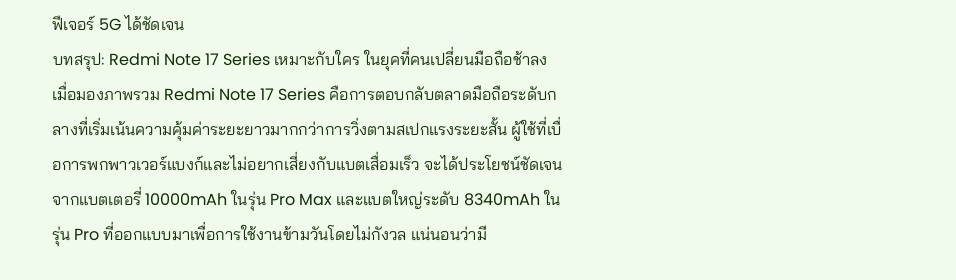ฟีเจอร์ 5G ได้ชัดเจน
บทสรุป: Redmi Note 17 Series เหมาะกับใคร ในยุคที่คนเปลี่ยนมือถือช้าลง
เมื่อมองภาพรวม Redmi Note 17 Series คือการตอบกลับตลาดมือถือระดับกลางที่เริ่มเน้นความคุ้มค่าระยะยาวมากกว่าการวิ่งตามสเปกแรงระยะสั้น ผู้ใช้ที่เบื่อการพกพาวเวอร์แบงก์และไม่อยากเสี่ยงกับแบตเสื่อมเร็ว จะได้ประโยชน์ชัดเจนจากแบตเตอรี่ 10000mAh ในรุ่น Pro Max และแบตใหญ่ระดับ 8340mAh ในรุ่น Pro ที่ออกแบบมาเพื่อการใช้งานข้ามวันโดยไม่กังวล แน่นอนว่ามี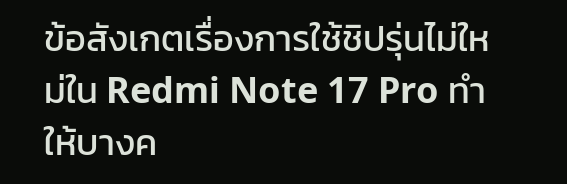ข้อสังเกตเรื่องการใช้ชิปรุ่นไม่ใหม่ใน Redmi Note 17 Pro ทำให้บางค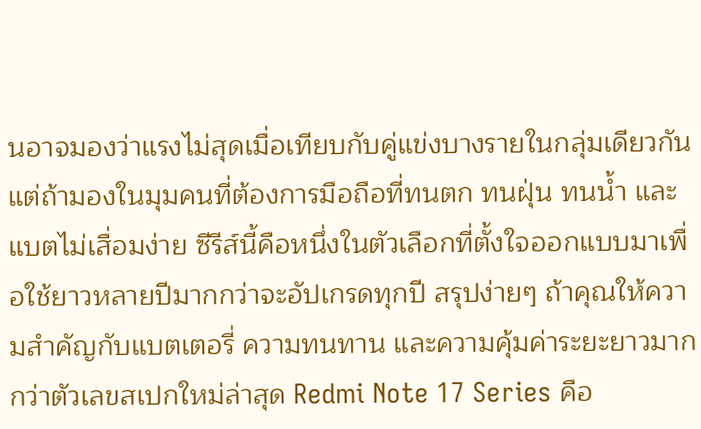นอาจมองว่าแรงไม่สุดเมื่อเทียบกับคู่แข่งบางรายในกลุ่มเดียวกัน แต่ถ้ามองในมุมคนที่ต้องการมือถือที่ทนตก ทนฝุ่น ทนน้ำ และแบตไม่เสื่อมง่าย ซีรีส์นี้คือหนึ่งในตัวเลือกที่ตั้งใจออกแบบมาเพื่อใช้ยาวหลายปีมากกว่าจะอัปเกรดทุกปี สรุปง่ายๆ ถ้าคุณให้ความสำคัญกับแบตเตอรี่ ความทนทาน และความคุ้มค่าระยะยาวมากกว่าตัวเลขสเปกใหม่ล่าสุด Redmi Note 17 Series คือ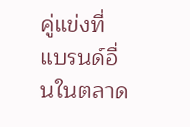คู่แข่งที่แบรนด์อื่นในตลาด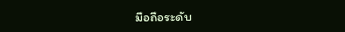มือถือระดับ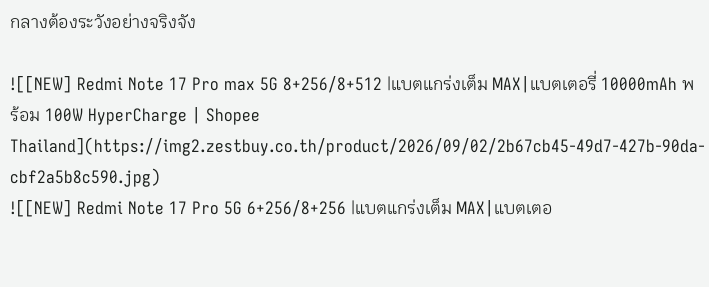กลางต้องระวังอย่างจริงจัง

![[NEW] Redmi Note 17 Pro max 5G 8+256/8+512 |แบตแกร่งเต็ม MAX|แบตเตอรี่ 10000mAh พร้อม 100W HyperCharge | Shopee Thailand](https://img2.zestbuy.co.th/product/2026/09/02/2b67cb45-49d7-427b-90da-cbf2a5b8c590.jpg)
![[NEW] Redmi Note 17 Pro 5G 6+256/8+256 |แบตแกร่งเต็ม MAX|แบตเตอ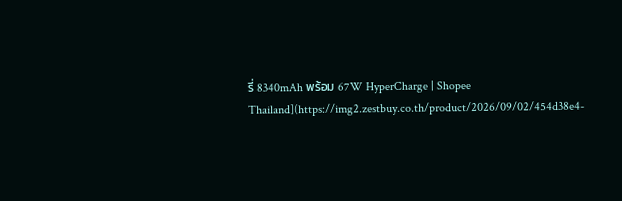รี่ 8340mAh พร้อม 67W HyperCharge | Shopee Thailand](https://img2.zestbuy.co.th/product/2026/09/02/454d38e4-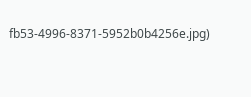fb53-4996-8371-5952b0b4256e.jpg)